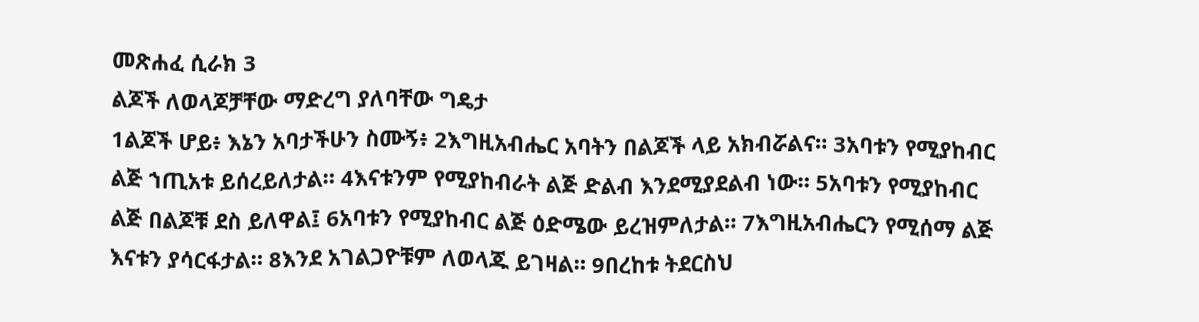መጽሐፈ ሲራክ 3
ልጆች ለወላጆቻቸው ማድረግ ያለባቸው ግዴታ
1ልጆች ሆይ፥ እኔን አባታችሁን ስሙኝ፥ 2እግዚአብሔር አባትን በልጆች ላይ አክብሯልና። 3አባቱን የሚያከብር ልጅ ኀጢአቱ ይሰረይለታል። 4እናቱንም የሚያከብራት ልጅ ድልብ እንደሚያደልብ ነው። 5አባቱን የሚያከብር ልጅ በልጆቹ ደስ ይለዋል፤ 6አባቱን የሚያከብር ልጅ ዕድሜው ይረዝምለታል። 7እግዚአብሔርን የሚሰማ ልጅ እናቱን ያሳርፋታል። 8እንደ አገልጋዮቹም ለወላጁ ይገዛል። 9በረከቱ ትደርስህ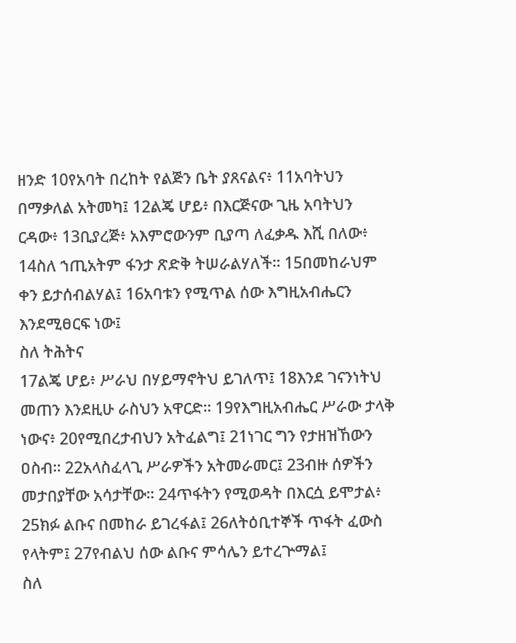ዘንድ 10የአባት በረከት የልጅን ቤት ያጸናልና፥ 11አባትህን በማቃለል አትመካ፤ 12ልጄ ሆይ፥ በእርጅናው ጊዜ አባትህን ርዳው፥ 13ቢያረጅ፥ አእምሮውንም ቢያጣ ለፈቃዱ እሺ በለው፥ 14ስለ ኀጢአትም ፋንታ ጽድቅ ትሠራልሃለች። 15በመከራህም ቀን ይታሰብልሃል፤ 16አባቱን የሚጥል ሰው እግዚአብሔርን እንደሚፀርፍ ነው፤
ስለ ትሕትና
17ልጄ ሆይ፥ ሥራህ በሃይማኖትህ ይገለጥ፤ 18እንደ ገናንነትህ መጠን እንደዚሁ ራስህን አዋርድ። 19የእግዚአብሔር ሥራው ታላቅ ነውና፥ 20የሚበረታብህን አትፈልግ፤ 21ነገር ግን የታዘዝኸውን ዐስብ። 22አላስፈላጊ ሥራዎችን አትመራመር፤ 23ብዙ ሰዎችን መታበያቸው አሳታቸው። 24ጥፋትን የሚወዳት በእርሷ ይሞታል፥ 25ክፉ ልቡና በመከራ ይገረፋል፤ 26ለትዕቢተኞች ጥፋት ፈውስ የላትም፤ 27የብልህ ሰው ልቡና ምሳሌን ይተረጕማል፤
ስለ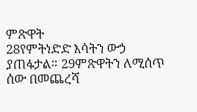ምጽዋት
28የምትነድድ እሳትን ውኃ ያጠፋታል። 29ምጽዋትን ለሚሰጥ ሰው በመጨረሻ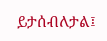ይታሰብለታል፤